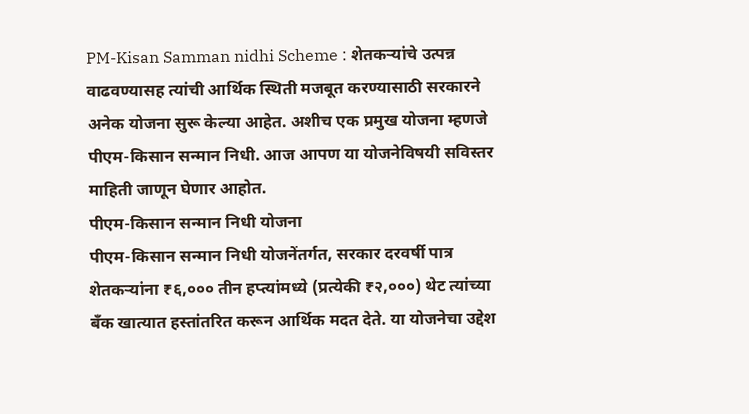PM-Kisan Samman nidhi Scheme : शेतकऱ्यांचे उत्पन्न वाढवण्यासह त्यांची आर्थिक स्थिती मजबूत करण्यासाठी सरकारने अनेक योजना सुरू केल्या आहेत. अशीच एक प्रमुख योजना म्हणजे पीएम-किसान सन्मान निधी. आज आपण या योजनेविषयी सविस्तर माहिती जाणून घेणार आहोत.
पीएम-किसान सन्मान निधी योजना
पीएम-किसान सन्मान निधी योजनेंतर्गत, सरकार दरवर्षी पात्र शेतकऱ्यांना ₹६,००० तीन हप्त्यांमध्ये (प्रत्येकी ₹२,०००) थेट त्यांच्या बँक खात्यात हस्तांतरित करून आर्थिक मदत देते. या योजनेचा उद्देश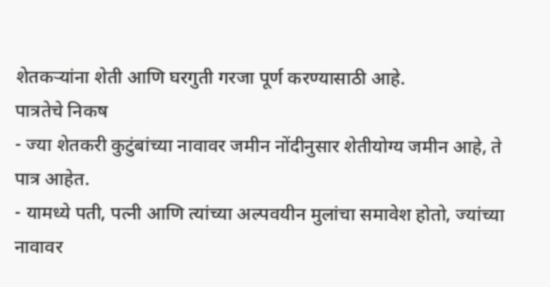शेतकऱ्यांना शेती आणि घरगुती गरजा पूर्ण करण्यासाठी आहे.
पात्रतेचे निकष
- ज्या शेतकरी कुटुंबांच्या नावावर जमीन नोंदीनुसार शेतीयोग्य जमीन आहे, ते पात्र आहेत.
- यामध्ये पती, पत्नी आणि त्यांच्या अल्पवयीन मुलांचा समावेश होतो, ज्यांच्या नावावर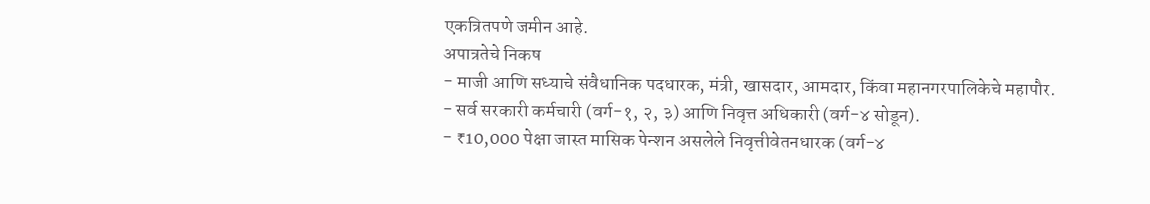एकत्रितपणे जमीन आहे.
अपात्रतेचे निकष
- माजी आणि सध्याचे संवैधानिक पदधारक, मंत्री, खासदार, आमदार, किंवा महानगरपालिकेचे महापौर.
- सर्व सरकारी कर्मचारी (वर्ग-१, २, ३) आणि निवृत्त अधिकारी (वर्ग-४ सोडून).
- ₹10,000 पेक्षा जास्त मासिक पेन्शन असलेले निवृत्तीवेतनधारक (वर्ग-४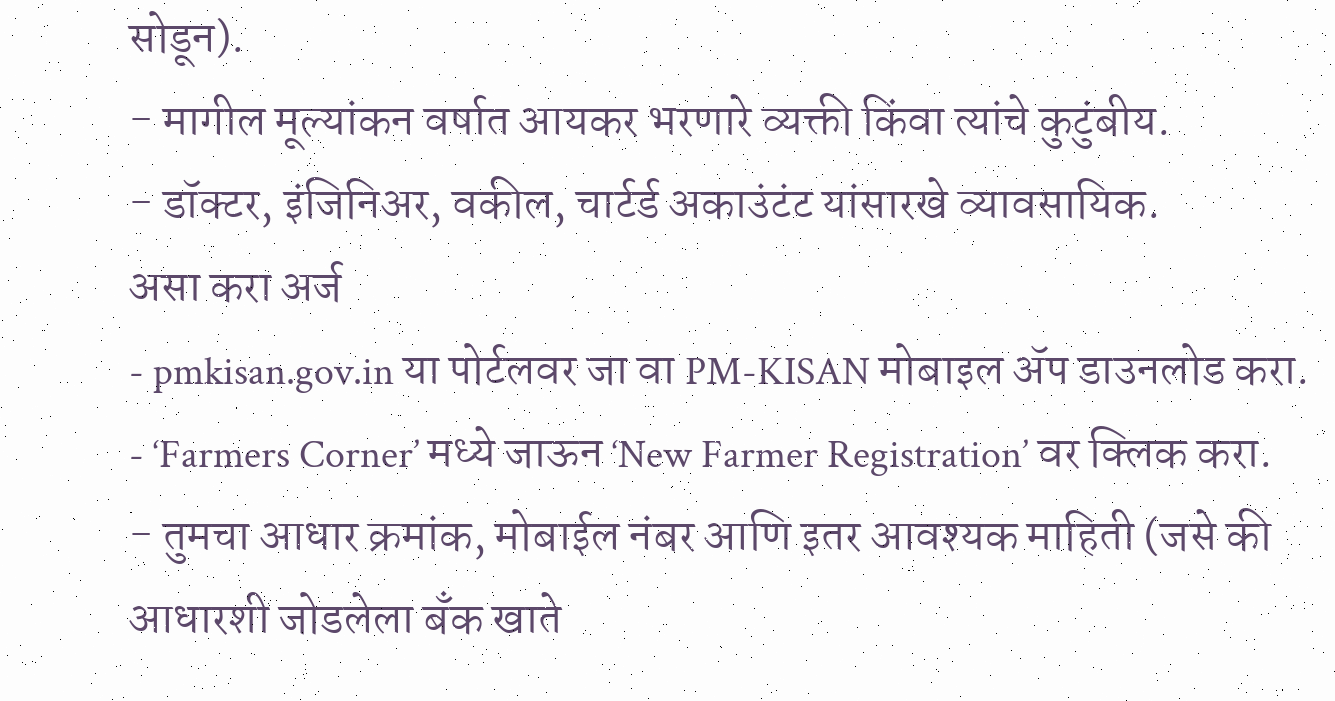सोडून).
- मागील मूल्यांकन वर्षात आयकर भरणारे व्यक्ती किंवा त्यांचे कुटुंबीय.
- डॉक्टर, इंजिनिअर, वकील, चार्टर्ड अकाउंटंट यांसारखे व्यावसायिक.
असा करा अर्ज
- pmkisan.gov.in या पोर्टलवर जा वा PM-KISAN मोबाइल ॲप डाउनलोड करा.
- ‘Farmers Corner’ मध्ये जाऊन ‘New Farmer Registration’ वर क्लिक करा.
- तुमचा आधार क्रमांक, मोबाईल नंबर आणि इतर आवश्यक माहिती (जसे की आधारशी जोडलेला बँक खाते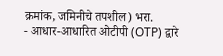क्रमांक, जमिनीचे तपशील) भरा.
- आधार-आधारित ओटीपी (OTP) द्वारे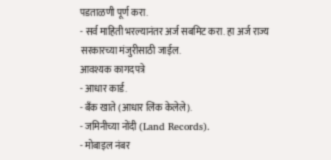पडताळणी पूर्ण करा.
- सर्व माहिती भरल्यानंतर अर्ज सबमिट करा. हा अर्ज राज्य सरकारच्या मंजुरीसाठी जाईल.
आवश्यक कागदपत्रे
- आधार कार्ड.
- बँक खाते (आधार लिंक केलेले).
- जमिनीच्या नोंदी (Land Records).
- मोबाइल नंबर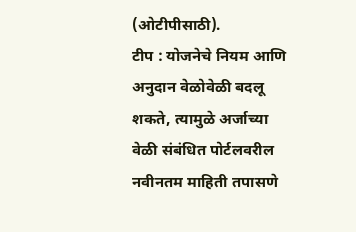(ओटीपीसाठी).
टीप : योजनेचे नियम आणि अनुदान वेळोवेळी बदलू शकते, त्यामुळे अर्जाच्या वेळी संबंधित पोर्टलवरील नवीनतम माहिती तपासणे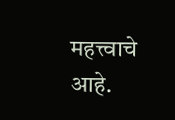महत्त्वाचे आहे.